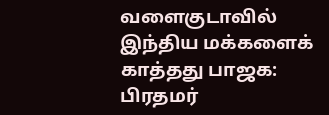வளைகுடாவில் இந்திய மக்களைக் காத்தது பாஜக: பிரதமர்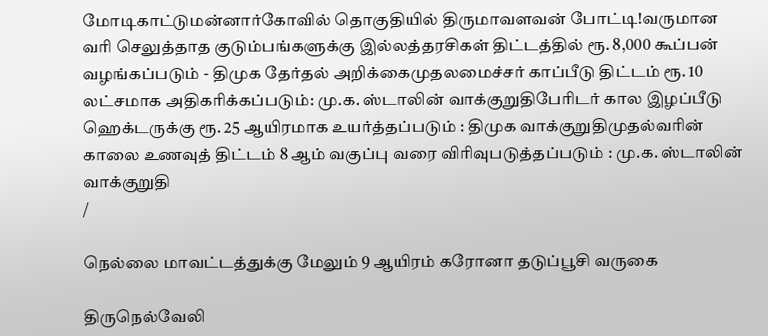மோடிகாட்டுமன்னார்கோவில் தொகுதியில் திருமாவளவன் போட்டி!வருமான வரி செலுத்தாத குடும்பங்களுக்கு இல்லத்தரசிகள் திட்டத்தில் ரூ. 8,000 கூப்பன் வழங்கப்படும் - திமுக தேர்தல் அறிக்கைமுதலமைச்சர் காப்பீடு திட்டம் ரூ. 10 லட்சமாக அதிகரிக்கப்படும்: மு.க. ஸ்டாலின் வாக்குறுதிபேரிடர் கால இழப்பீடு ஹெக்டருக்கு ரூ. 25 ஆயிரமாக உயர்த்தப்படும் : திமுக வாக்குறுதிமுதல்வரின் காலை உணவுத் திட்டம் 8 ஆம் வகுப்பு வரை விரிவுபடுத்தப்படும் : மு.க. ஸ்டாலின் வாக்குறுதி
/

நெல்லை மாவட்டத்துக்கு மேலும் 9 ஆயிரம் கரோனா தடுப்பூசி வருகை

திருநெல்வேலி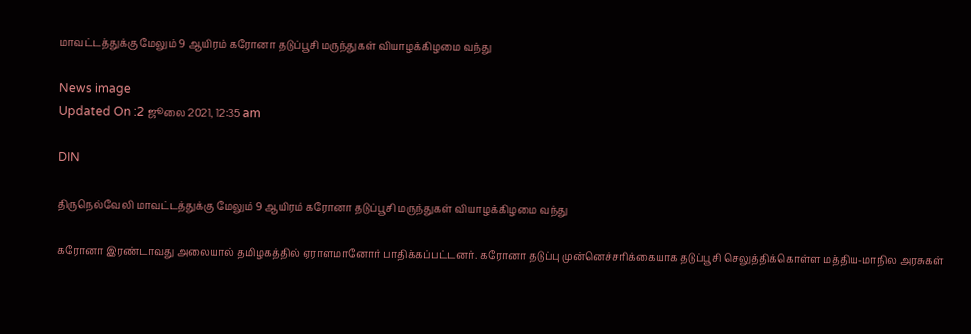மாவட்டத்துக்கு மேலும் 9 ஆயிரம் கரோனா தடுப்பூசி மருந்துகள் வியாழக்கிழமை வந்து

News image
Updated On :2 ஜூலை 2021, 12:35 am

DIN

திருநெல்வேலி மாவட்டத்துக்கு மேலும் 9 ஆயிரம் கரோனா தடுப்பூசி மருந்துகள் வியாழக்கிழமை வந்து

கரோனா இரண்டாவது அலையால் தமிழகத்தில் ஏராளமானோர் பாதிக்கப்பட்டனர். கரோனா தடுப்பு முன்னெச்சரிக்கையாக தடுப்பூசி செலுத்திக்கொள்ள மத்திய-மாநில அரசுகள்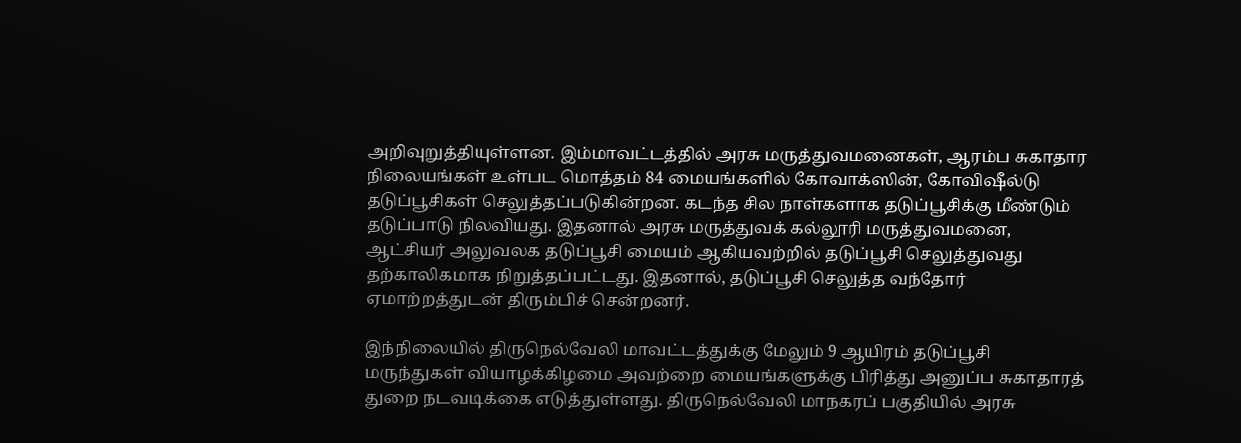அறிவுறுத்தியுள்ளன. இம்மாவட்டத்தில் அரசு மருத்துவமனைகள், ஆரம்ப சுகாதார நிலையங்கள் உள்பட மொத்தம் 84 மையங்களில் கோவாக்ஸின், கோவிஷீல்டு தடுப்பூசிகள் செலுத்தப்படுகின்றன. கடந்த சில நாள்களாக தடுப்பூசிக்கு மீண்டும் தடுப்பாடு நிலவியது. இதனால் அரசு மருத்துவக் கல்லூரி மருத்துவமனை, ஆட்சியர் அலுவலக தடுப்பூசி மையம் ஆகியவற்றில் தடுப்பூசி செலுத்துவது தற்காலிகமாக நிறுத்தப்பட்டது. இதனால், தடுப்பூசி செலுத்த வந்தோர் ஏமாற்றத்துடன் திரும்பிச் சென்றனர்.

இந்நிலையில் திருநெல்வேலி மாவட்டத்துக்கு மேலும் 9 ஆயிரம் தடுப்பூசி மருந்துகள் வியாழக்கிழமை அவற்றை மையங்களுக்கு பிரித்து அனுப்ப சுகாதாரத் துறை நடவடிக்கை எடுத்துள்ளது. திருநெல்வேலி மாநகரப் பகுதியில் அரசு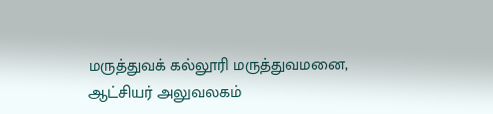மருத்துவக் கல்லூரி மருத்துவமனை, ஆட்சியர் அலுவலகம்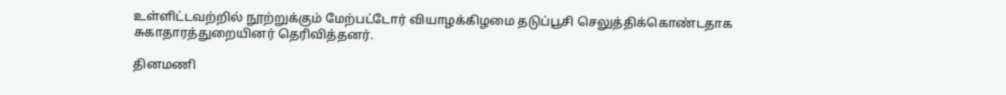உள்ளிட்டவற்றில் நூற்றுக்கும் மேற்பட்டோர் வியாழக்கிழமை தடுப்பூசி செலுத்திக்கொண்டதாக சுகாதாரத்துறையினர் தெரிவித்தனர்.

தினமணி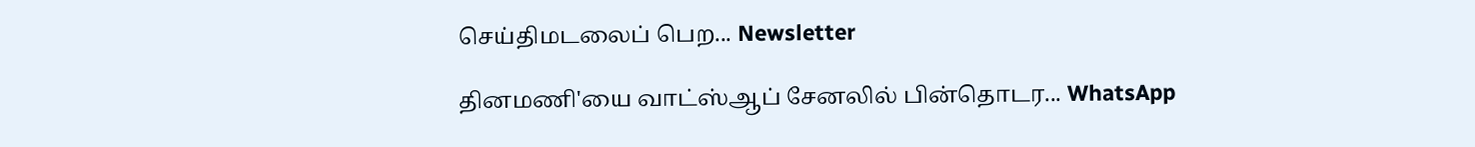செய்திமடலைப் பெற... Newsletter

தினமணி'யை வாட்ஸ்ஆப் சேனலில் பின்தொடர... WhatsApp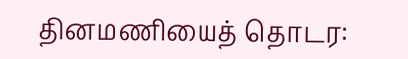தினமணியைத் தொடர: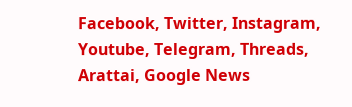Facebook, Twitter, Instagram, Youtube, Telegram, Threads, Arattai, Google News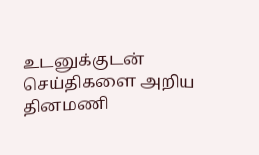உடனுக்குடன் செய்திகளை அறிய தினமணி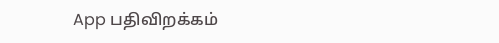App பதிவிறக்கம்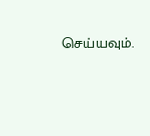செய்யவும்.